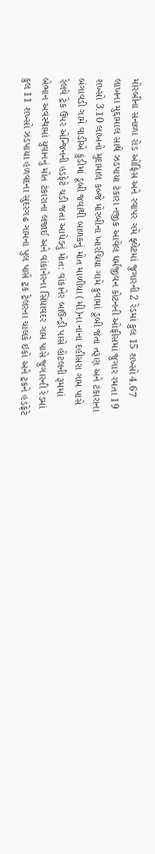મોરબીના સનાળા રોડ ઓફિસ અને રવાપર ગમે ફ્લેટમાં જુગારની 2 રેડમાં કુલ 15 શખ્સો 4.67 લાખના મુદ્દામાલ સાથે ઝડપાયા ટંકારા નજીક આવેલ ધર્મજીવન કોટનની ઓફીસમાં જુગાર રમતા 19 શખ્સો 3.10 લાખનો મુદામાલ કબ્જે મોરબીના ખારચિયા ગામે કુવામાં ડૂબી જતા તરૂણ અને ટંકારાના બંગાવડી ગામે વાડીએ કુંડીમાં ડૂબી જવાથી બાળકનું મોત માળીયા (મી)ના નાના દહીસરા ગામ પાસે રેલવે ટ્રેક ઉપર એન્જિનની હડફેટે ચડી જતા આધેડનું મોત: વાંકાનેર બાઉન્ડ્રી પાસે હોટલની રૂમમાં બેભાન અવસ્થામાં યુવાનનું મોત ટંકારાના લજાઈ અને વાંકાનેરના સિંધાવદર ગામ પાસે જુગારની રેડમાં કુલ 11 શખ્સો ઝડપાયા હળવદના સુંદરગઢ ગામના પુલ પાસે ટ્રક ટ્રેલરના ચાલકે ઇકો અને ટ્રકને હડફેટે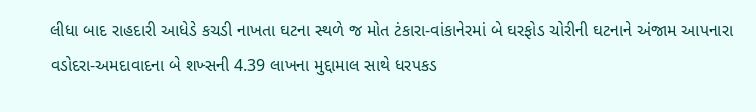લીધા બાદ રાહદારી આધેડે કચડી નાખતા ઘટના સ્થળે જ મોત ટંકારા-વાંકાનેરમાં બે ઘરફોડ ચોરીની ઘટનાને અંજામ આપનારા વડોદરા-અમદાવાદના બે શખ્સની 4.39 લાખના મુદ્દામાલ સાથે ધરપકડ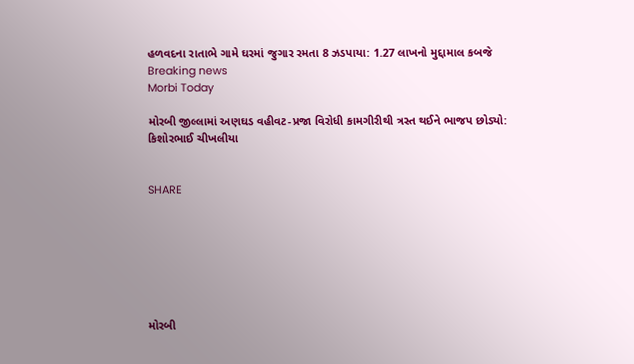હળવદના રાતાભે ગામે ઘરમાં જુગાર રમતા 8 ઝડપાયા: 1.27 લાખનો મુદ્દામાલ કબજે
Breaking news
Morbi Today

મોરબી જીલ્લામાં અણઘડ વહીવટ-પ્રજા વિરોધી કામગીરીથી ત્રસ્ત થઈને ભાજપ છોડ્યો: કિશોરભાઈ ચીખલીયા


SHARE







મોરબી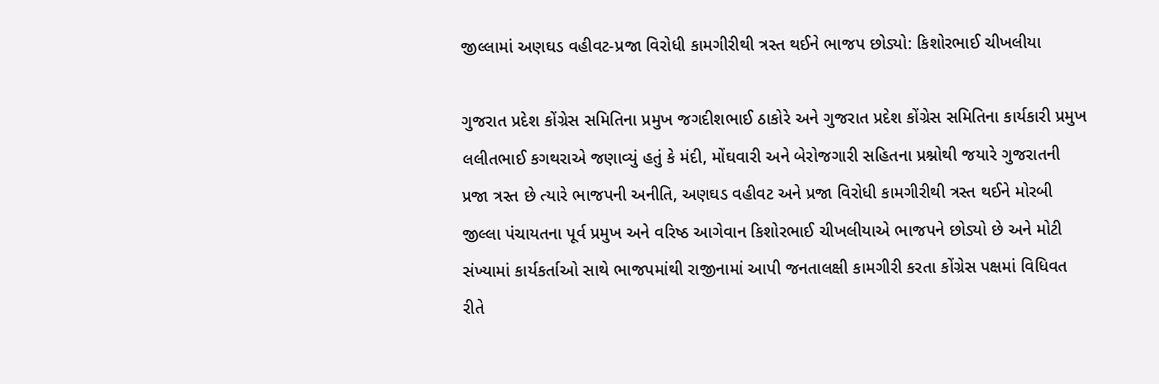જીલ્લામાં અણઘડ વહીવટ-પ્રજા વિરોધી કામગીરીથી ત્રસ્ત થઈને ભાજપ છોડ્યો: કિશોરભાઈ ચીખલીયા

ગુજરાત પ્રદેશ કોંગ્રેસ સમિતિના પ્રમુખ જગદીશભાઈ ઠાકોરે અને ગુજરાત પ્રદેશ કોંગ્રેસ સમિતિના કાર્યકારી પ્રમુખ લલીતભાઈ કગથરાએ જણાવ્યું હતું કે મંદી, મોંઘવારી અને બેરોજગારી સહિતના પ્રશ્નોથી જયારે ગુજરાતની પ્રજા ત્રસ્ત છે ત્યારે ભાજપની અનીતિ, અણઘડ વહીવટ અને પ્રજા વિરોધી કામગીરીથી ત્રસ્ત થઈને મોરબી જીલ્લા પંચાયતના પૂર્વ પ્રમુખ અને વરિષ્ઠ આગેવાન કિશોરભાઈ ચીખલીયાએ ભાજપને છોડ્યો છે અને મોટી સંખ્યામાં કાર્યકર્તાઓ સાથે ભાજપમાંથી રાજીનામાં આપી જનતાલક્ષી કામગીરી કરતા કોંગ્રેસ પક્ષમાં વિધિવત રીતે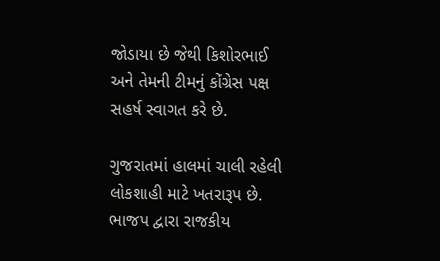જોડાયા છે જેથી કિશોરભાઈ અને તેમની ટીમનું કોંગ્રેસ પક્ષ સહર્ષ સ્વાગત કરે છે.

ગુજરાતમાં હાલમાં ચાલી રહેલી લોકશાહી માટે ખતરારૂપ છે. ભાજપ દ્વારા રાજકીય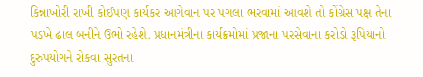કિન્નાખોરી રાખી કોઈપણ કાર્યકર આગેવાન પર પગલા ભરવામાં આવશે તો કોંગ્રેસ પક્ષ તેના પડખે ઢાલ બનીને ઉભો રહેશે. પ્રધાનમંત્રીના કાર્યક્રમોમાં પ્રજાના પરસેવાના કરોડો રૂપિયાનો દુરુપયોગને રોકવા સુરતના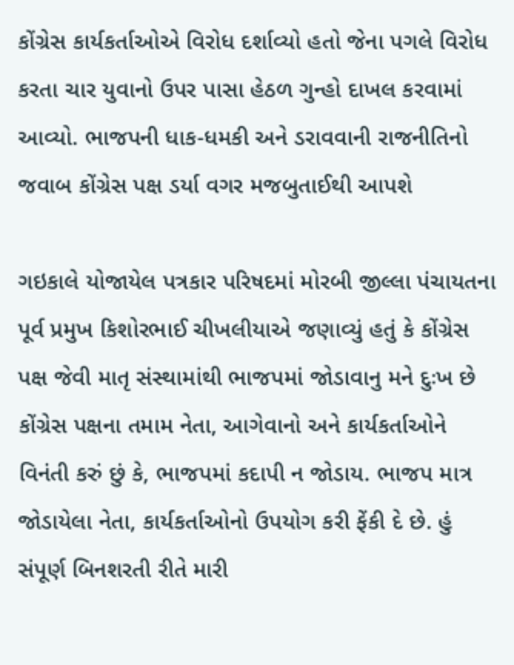કોંગ્રેસ કાર્યકર્તાઓએ વિરોધ દર્શાવ્યો હતો જેના પગલે વિરોધ કરતા ચાર યુવાનો ઉપર પાસા હેઠળ ગુન્હો દાખલ કરવામાં આવ્યો. ભાજપની ધાક-ધમકી અને ડરાવવાની રાજનીતિનો જવાબ કોંગ્રેસ પક્ષ ડર્યા વગર મજબુતાઈથી આપશે

ગઇકાલે યોજાયેલ પત્રકાર પરિષદમાં મોરબી જીલ્લા પંચાયતના પૂર્વ પ્રમુખ કિશોરભાઈ ચીખલીયાએ જણાવ્યું હતું કે કોંગ્રેસ પક્ષ જેવી માતૃ સંસ્થામાંથી ભાજપમાં જોડાવાનુ મને દુઃખ છે કોંગ્રેસ પક્ષના તમામ નેતા, આગેવાનો અને કાર્યકર્તાઓને વિનંતી કરું છું કે, ભાજપમાં કદાપી ન જોડાય. ભાજપ માત્ર જોડાયેલા નેતા, કાર્યકર્તાઓનો ઉપયોગ કરી ફેંકી દે છે. હું સંપૂર્ણ બિનશરતી રીતે મારી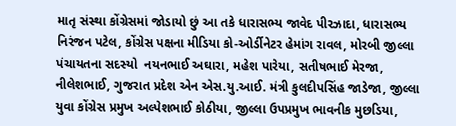માતૃ સંસ્થા કોંગ્રેસમાં જોડાયો છું આ તકે ધારાસભ્ય જાવેદ પીરઝાદા, ધારાસભ્ય નિરંજન પટેલ, કોંગ્રેસ પક્ષના મીડિયા કો-ઓર્ડીનેટર હેમાંગ રાવલ, મોરબી જીલ્લા પંચાયતના સદસ્યો  નયનભાઈ અઘારા, મહેશ પારેયા, સતીષભાઈ મેરજા, નીલેશભાઈ, ગુજરાત પ્રદેશ એન એસ.યુ.આઈ. મંત્રી કુલદીપસિંહ જાડેજા, જીલ્લા યુવા કોંગ્રેસ પ્રમુખ અલ્પેશભાઈ કોઠીયા, જીલ્લા ઉપપ્રમુખ ભાવનીક મુછડિયા,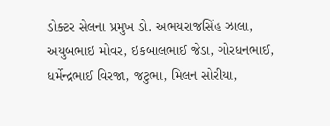ડોક્ટર સેલના પ્રમુખ ડો. અભયરાજસિંહ ઝાલા, અયુબભાઇ મોવર, ઇકબાલભાઈ જેડા, ગોરધનભાઈ, ધર્મેન્દ્રભાઈ વિરજા, જટુભા, મિલન સોરીયા,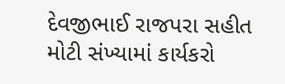દેવજીભાઈ રાજપરા સહીત મોટી સંખ્યામાં કાર્યકરો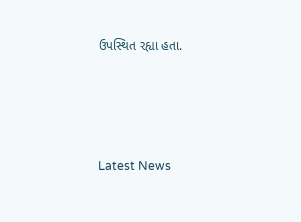ઉપસ્થિત રહ્યા હતા.






Latest News